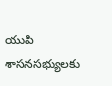యుపి శాసనసభ్యులకు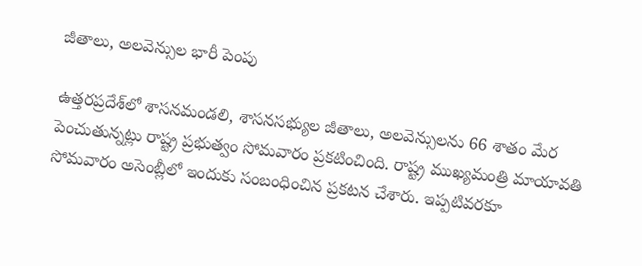జీతాలు, అలవెన్సుల భారీ పెంపు

ఉత్తరప్రదేశ్‌లో శాసనమండలి, శాసనసభ్యుల జీతాలు, అలవెన్సులను 66 శాతం మేర పెంచుతున్నట్లు రాష్ట్ర ప్రభుత్వం సోమవారం ప్రకటించింది. రాష్ట్ర ముఖ్యమంత్రి మాయావతి సోమవారం అసెంబ్లీలో ఇందుకు సంబంధించిన ప్రకటన చేశారు. ఇప్పటివరకూ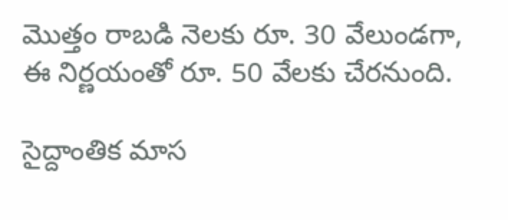మొత్తం రాబడి నెలకు రూ. 30 వేలుండగా, ఈ నిర్ణయంతో రూ. 50 వేలకు చేరనుంది.

సైద్దాంతిక మాస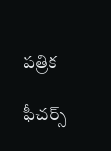పత్రిక

ఫీచర్స్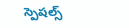స్పెషల్స్